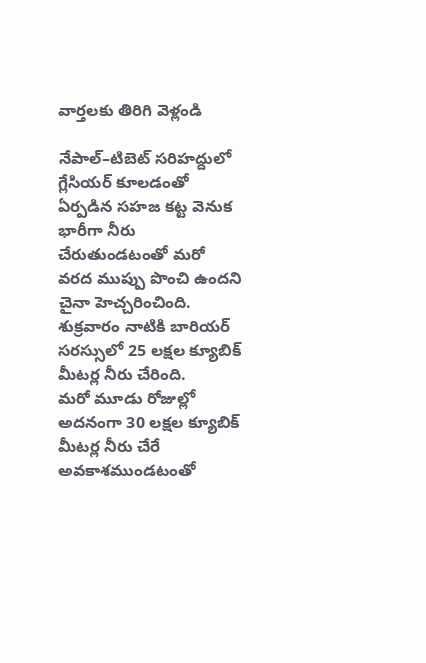వార్తలకు తిరిగి వెళ్లండి

నేపాల్–టిబెట్ సరిహద్దులో గ్లేసియర్ కూలడంతో ఏర్పడిన సహజ కట్ట వెనుక భారీగా నీరు చేరుతుండటంతో మరో వరద ముప్పు పొంచి ఉందని చైనా హెచ్చరించింది. శుక్రవారం నాటికి బారియర్ సరస్సులో 25 లక్షల క్యూబిక్ మీటర్ల నీరు చేరింది.
మరో మూడు రోజుల్లో అదనంగా 30 లక్షల క్యూబిక్ మీటర్ల నీరు చేరే అవకాశముండటంతో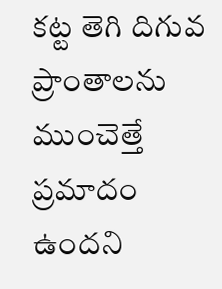కట్ట తెగి దిగువ ప్రాంతాలను ముంచెత్తే ప్రమాదం ఉందని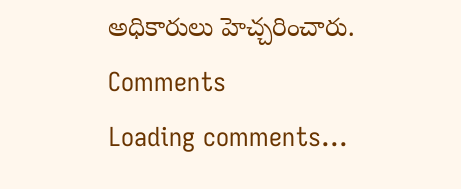అధికారులు హెచ్చరించారు.
Comments
Loading comments...